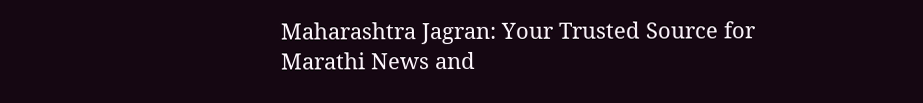Maharashtra Jagran: Your Trusted Source for Marathi News and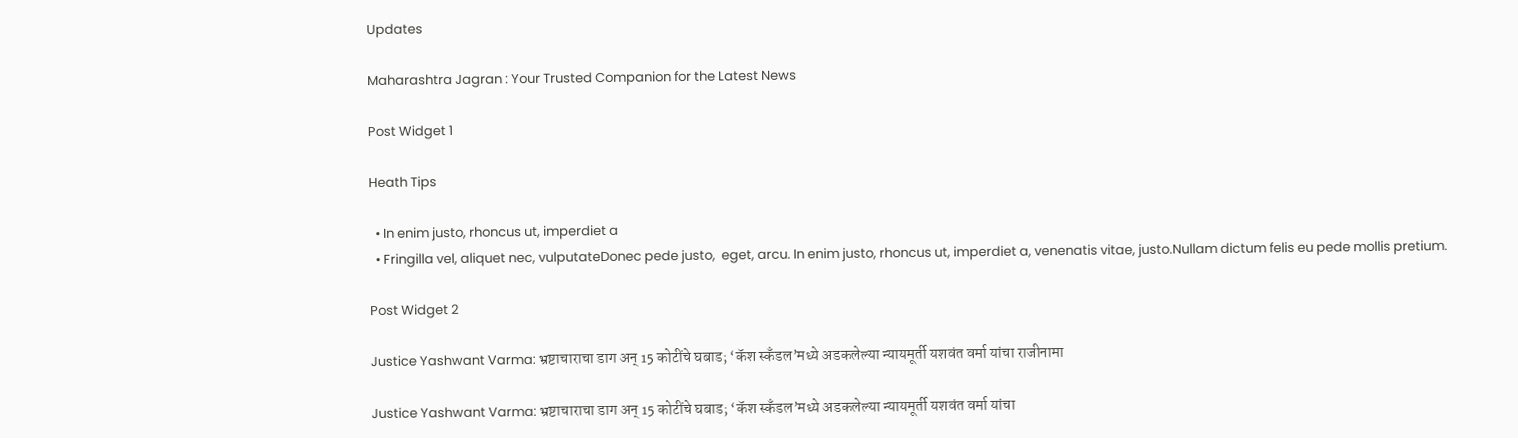Updates

Maharashtra Jagran : Your Trusted Companion for the Latest News

Post Widget 1

Heath Tips

  • In enim justo, rhoncus ut, imperdiet a
  • Fringilla vel, aliquet nec, vulputateDonec pede justo,  eget, arcu. In enim justo, rhoncus ut, imperdiet a, venenatis vitae, justo.Nullam dictum felis eu pede mollis pretium.

Post Widget 2

Justice Yashwant Varma: भ्रष्टाचाराचा डाग अन् 15 कोटींचे घबाड; ‘कॅश स्कँडल’मध्ये अडकलेल्या न्यायमूर्ती यशवंत वर्मा यांचा राजीनामा

Justice Yashwant Varma: भ्रष्टाचाराचा डाग अन् 15 कोटींचे घबाड; ‘कॅश स्कँडल’मध्ये अडकलेल्या न्यायमूर्ती यशवंत वर्मा यांचा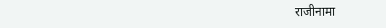राजीनामा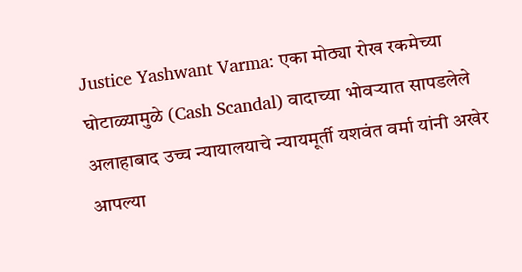Justice Yashwant Varma: एका मोठ्या रोख रकमेच्या घोटाळ्यामुळे (Cash Scandal) वादाच्या भोवऱ्यात सापडलेले अलाहाबाद उच्च न्यायालयाचे न्यायमूर्ती यशवंत वर्मा यांनी अखेर आपल्या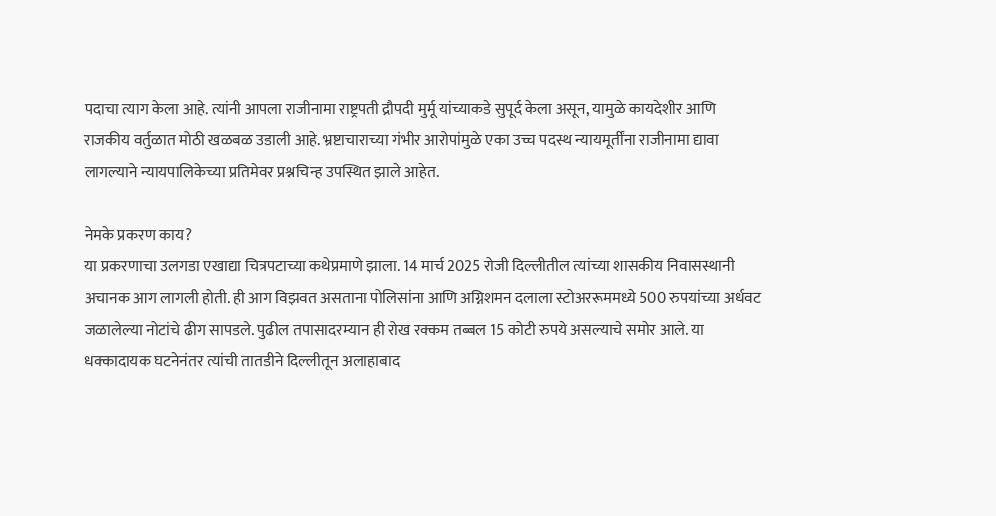पदाचा त्याग केला आहे. त्यांनी आपला राजीनामा राष्ट्रपती द्रौपदी मुर्मू यांच्याकडे सुपूर्द केला असून, यामुळे कायदेशीर आणि राजकीय वर्तुळात मोठी खळबळ उडाली आहे. भ्रष्टाचाराच्या गंभीर आरोपांमुळे एका उच्च पदस्थ न्यायमूर्तींना राजीनामा द्यावा लागल्याने न्यायपालिकेच्या प्रतिमेवर प्रश्नचिन्ह उपस्थित झाले आहेत.

नेमके प्रकरण काय?
या प्रकरणाचा उलगडा एखाद्या चित्रपटाच्या कथेप्रमाणे झाला. 14 मार्च 2025 रोजी दिल्लीतील त्यांच्या शासकीय निवासस्थानी अचानक आग लागली होती. ही आग विझवत असताना पोलिसांना आणि अग्निशमन दलाला स्टोअररूममध्ये 500 रुपयांच्या अर्धवट जळालेल्या नोटांचे ढीग सापडले. पुढील तपासादरम्यान ही रोख रक्कम तब्बल 15 कोटी रुपये असल्याचे समोर आले. या धक्कादायक घटनेनंतर त्यांची तातडीने दिल्लीतून अलाहाबाद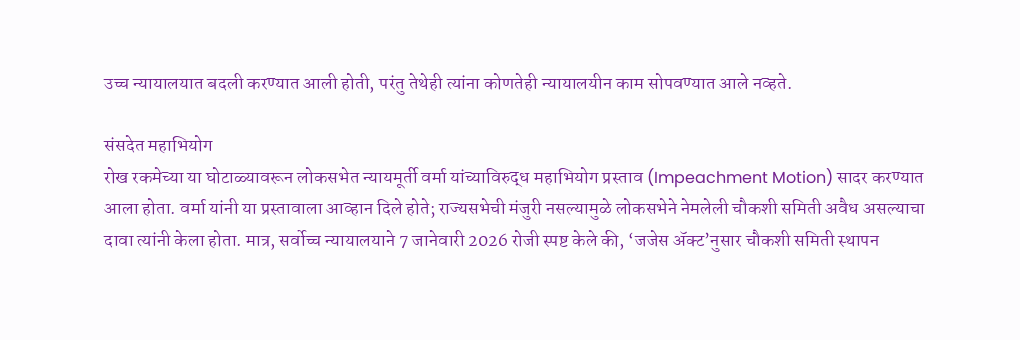उच्च न्यायालयात बदली करण्यात आली होती, परंतु तेथेही त्यांना कोणतेही न्यायालयीन काम सोपवण्यात आले नव्हते.

संसदेत महाभियोग
रोख रकमेच्या या घोटाळ्यावरून लोकसभेत न्यायमूर्ती वर्मा यांच्याविरुद्ध महाभियोग प्रस्ताव (Impeachment Motion) सादर करण्यात आला होता. वर्मा यांनी या प्रस्तावाला आव्हान दिले होते; राज्यसभेची मंजुरी नसल्यामुळे लोकसभेने नेमलेली चौकशी समिती अवैध असल्याचा दावा त्यांनी केला होता. मात्र, सर्वोच्च न्यायालयाने 7 जानेवारी 2026 रोजी स्पष्ट केले की, ‘जजेस ॲक्ट’नुसार चौकशी समिती स्थापन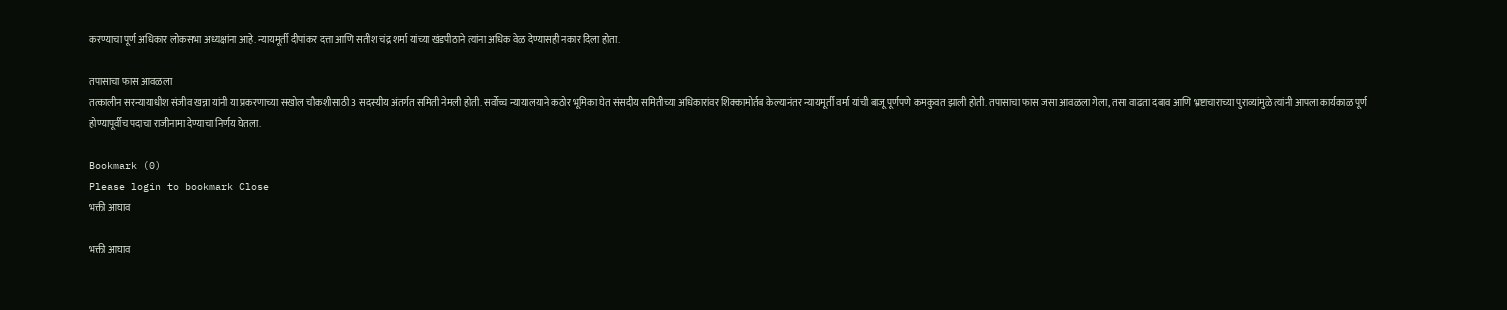करण्याचा पूर्ण अधिकार लोकसभा अध्यक्षांना आहे. न्यायमूर्ती दीपांकर दत्ता आणि सतीश चंद्र शर्मा यांच्या खंडपीठाने त्यांना अधिक वेळ देण्यासही नकार दिला होता.

तपासाचा फास आवळला
तत्कालीन सरन्यायाधीश संजीव खन्ना यांनी या प्रकरणाच्या सखोल चौकशीसाठी 3 सदस्यीय अंतर्गत समिती नेमली होती. सर्वोच्च न्यायालयाने कठोर भूमिका घेत संसदीय समितीच्या अधिकारांवर शिक्कामोर्तब केल्यानंतर न्यायमूर्ती वर्मा यांची बाजू पूर्णपणे कमकुवत झाली होती. तपासाचा फास जसा आवळला गेला, तसा वाढता दबाव आणि भ्रष्टाचाराच्या पुराव्यांमुळे त्यांनी आपला कार्यकाळ पूर्ण होण्यापूर्वीच पदाचा राजीनामा देण्याचा निर्णय घेतला.

Bookmark (0)
Please login to bookmark Close
भक्ती आघाव

भक्ती आघाव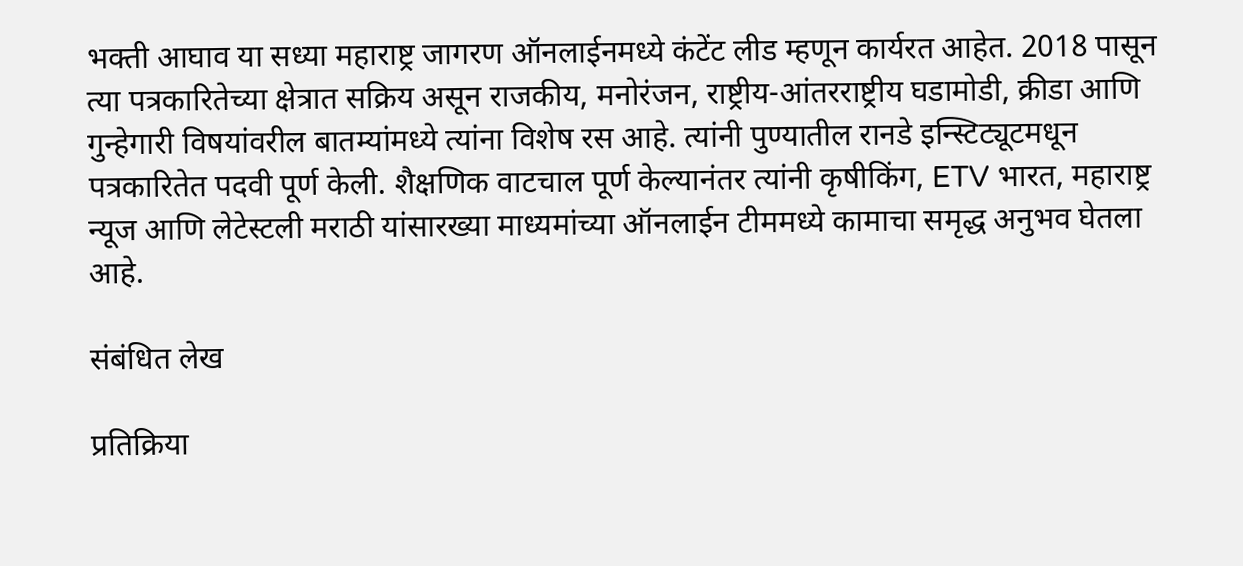भक्ती आघाव या सध्या महाराष्ट्र जागरण ऑनलाईनमध्ये कंटेंट लीड म्हणून कार्यरत आहेत. 2018 पासून त्या पत्रकारितेच्या क्षेत्रात सक्रिय असून राजकीय, मनोरंजन, राष्ट्रीय-आंतरराष्ट्रीय घडामोडी, क्रीडा आणि गुन्हेगारी विषयांवरील बातम्यांमध्ये त्यांना विशेष रस आहे. त्यांनी पुण्यातील रानडे इन्स्टिट्यूटमधून पत्रकारितेत पदवी पूर्ण केली. शैक्षणिक वाटचाल पूर्ण केल्यानंतर त्यांनी कृषीकिंग, ETV भारत, महाराष्ट्र न्यूज आणि लेटेस्टली मराठी यांसारख्या माध्यमांच्या ऑनलाईन टीममध्ये कामाचा समृद्ध अनुभव घेतला आहे.

संबंधित लेख

प्रतिक्रिया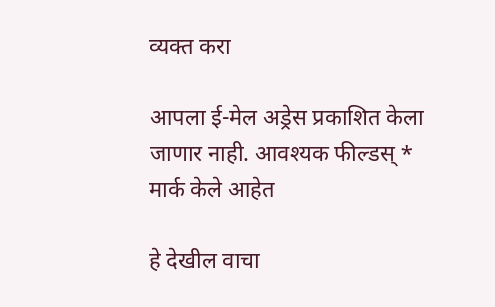व्यक्त करा

आपला ई-मेल अड्रेस प्रकाशित केला जाणार नाही. आवश्यक फील्डस् * मार्क केले आहेत

हे देखील वाचा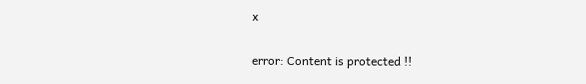x

error: Content is protected !!